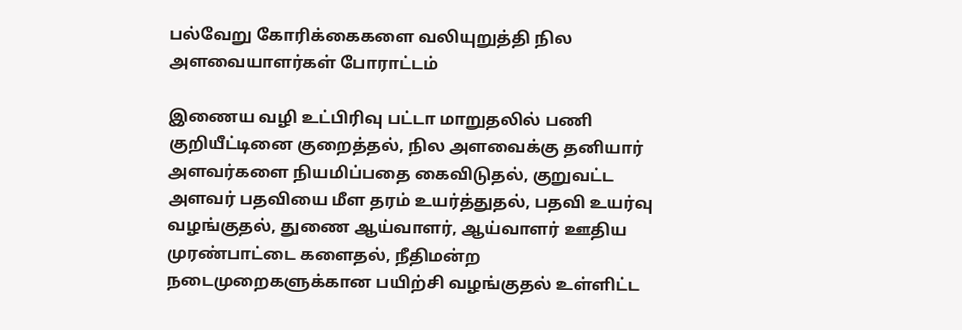பல்வேறு கோரிக்கைகளை வலியுறுத்தி நில அளவையாளர்கள் போராட்டம்

இணைய வழி உட்பிரிவு பட்டா மாறுதலில் பணி குறியீட்டினை குறைத்தல், நில அளவைக்கு தனியார் அளவர்களை நியமிப்பதை கைவிடுதல், குறுவட்ட அளவர் பதவியை மீள தரம் உயர்த்துதல், பதவி உயர்வு வழங்குதல், துணை ஆய்வாளர், ஆய்வாளர் ஊதிய முரண்பாட்டை களைதல், நீதிமன்ற நடைமுறைகளுக்கான பயிற்சி வழங்குதல் உள்ளிட்ட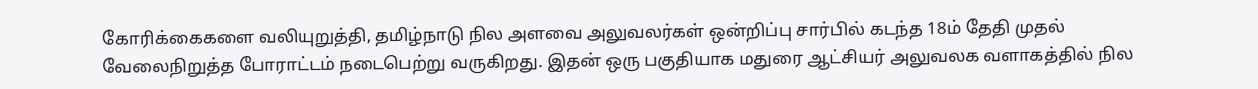கோரிக்கைகளை வலியுறுத்தி, தமிழ்நாடு நில அளவை அலுவலர்கள் ஒன்றிப்பு சார்பில் கடந்த 18ம் தேதி முதல் வேலைநிறுத்த போராட்டம் நடைபெற்று வருகிறது. இதன் ஒரு பகுதியாக மதுரை ஆட்சியர் அலுவலக வளாகத்தில் நில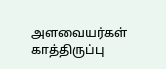அளவையர்கள் காத்திருப்பு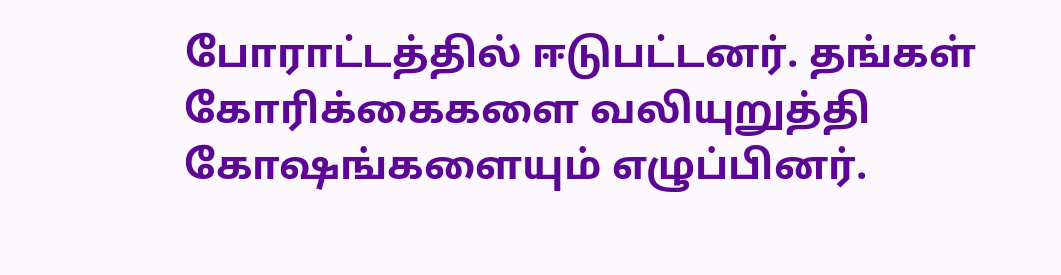போராட்டத்தில் ஈடுபட்டனர். தங்கள் கோரிக்கைகளை வலியுறுத்தி கோஷங்களையும் எழுப்பினர்.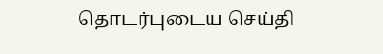தொடர்புடைய செய்தி